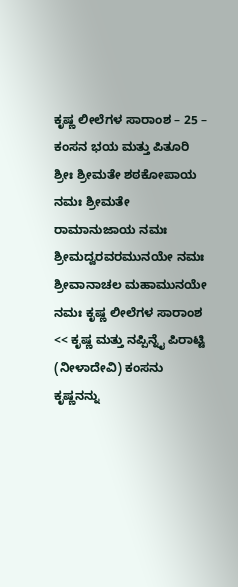ಕೃಷ್ಣ ಲೀಲೆಗಳ ಸಾರಾಂಶ – 25 – ಕಂಸನ ಭಯ ಮತ್ತು ಪಿತೂರಿ
ಶ್ರೀಃ ಶ್ರೀಮತೇ ಶಠಕೋಪಾಯ ನಮಃ ಶ್ರೀಮತೇ ರಾಮಾನುಜಾಯ ನಮಃ ಶ್ರೀಮದ್ವರವರಮುನಯೇ ನಮಃ ಶ್ರೀವಾನಾಚಲ ಮಹಾಮುನಯೇ ನಮಃ ಕೃಷ್ಣ ಲೀಲೆಗಳ ಸಾರಾಂಶ << ಕೃಷ್ಣ ಮತ್ತು ನಪ್ಪಿನ್ನೈ ಪಿರಾಟ್ಟಿ (ನೀಳಾದೇವಿ) ಕಂಸನು ಕೃಷ್ಣನನ್ನು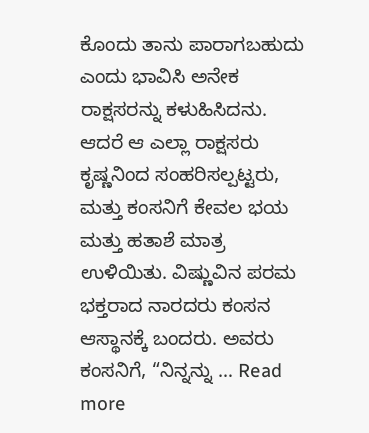ಕೊಂದು ತಾನು ಪಾರಾಗಬಹುದು ಎಂದು ಭಾವಿಸಿ ಅನೇಕ ರಾಕ್ಷಸರನ್ನು ಕಳುಹಿಸಿದನು. ಆದರೆ ಆ ಎಲ್ಲಾ ರಾಕ್ಷಸರು ಕೃಷ್ಣನಿಂದ ಸಂಹರಿಸಲ್ಪಟ್ಟರು, ಮತ್ತು ಕಂಸನಿಗೆ ಕೇವಲ ಭಯ ಮತ್ತು ಹತಾಶೆ ಮಾತ್ರ ಉಳಿಯಿತು. ವಿಷ್ಣುವಿನ ಪರಮ ಭಕ್ತರಾದ ನಾರದರು ಕಂಸನ ಆಸ್ಥಾನಕ್ಕೆ ಬಂದರು. ಅವರು ಕಂಸನಿಗೆ, “ನಿನ್ನನ್ನು … Read more